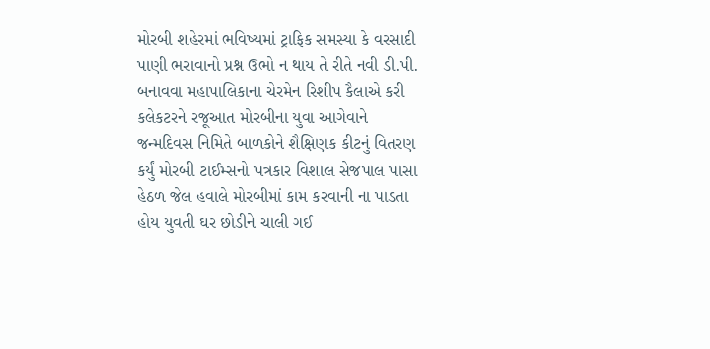મોરબી શહેરમાં ભવિષ્યમાં ટ્રાફિક સમસ્યા કે વરસાદી પાણી ભરાવાનો પ્રશ્ન ઉભો ન થાય તે રીતે નવી ડી.પી. બનાવવા મહાપાલિકાના ચેરમેન રિશીપ કૈલાએ કરી કલેકટરને રજૂઆત મોરબીના યુવા આગેવાને જન્મદિવસ નિમિતે બાળકોને શૈક્ષિણક કીટનું વિતરણ કર્યું મોરબી ટાઈમ્સનો પત્રકાર વિશાલ સેજપાલ પાસા હેઠળ જેલ હવાલે મોરબીમાં કામ કરવાની ના પાડતા હોય યુવતી ઘર છોડીને ચાલી ગઈ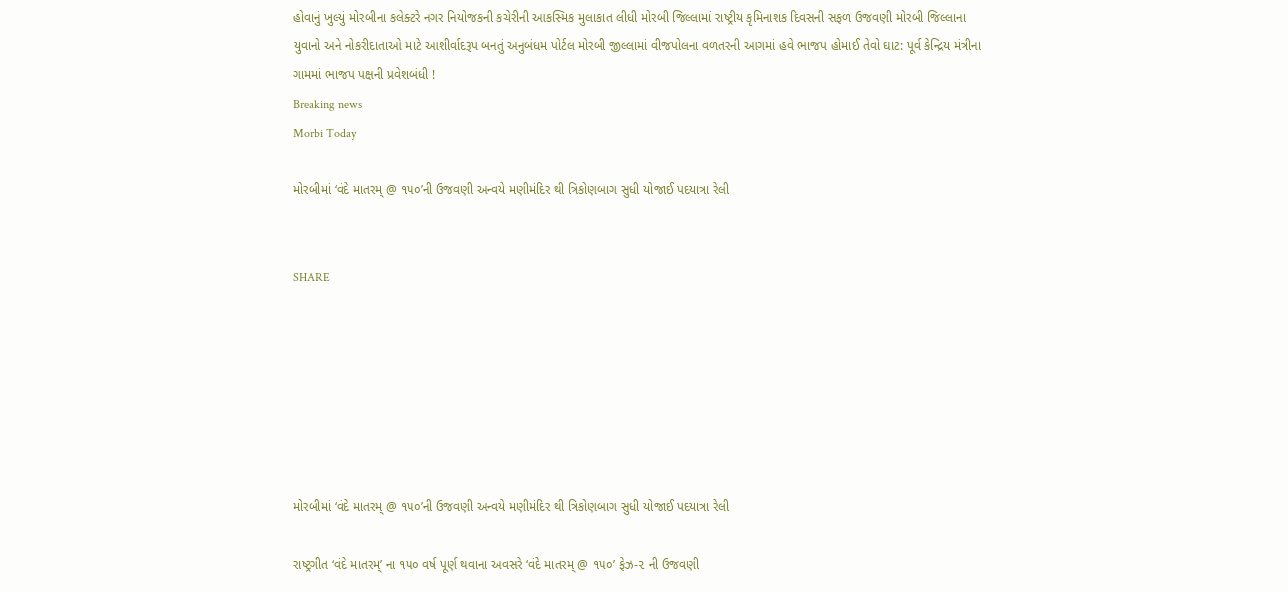હોવાનું ખુલ્યું મોરબીના કલેક્ટરે નગર નિયોજકની કચેરીની આકસ્મિક મુલાકાત લીધી મોરબી જિલ્લામાં રાષ્ટ્રીય કૃમિનાશક દિવસની સફળ ઉજવણી મોરબી જિલ્લાના યુવાનો અને નોકરીદાતાઓ માટે આશીર્વાદરૂપ બનતું અનુબંધમ પોર્ટલ મોરબી જીલ્લામાં વીજપોલના વળતરની આગમાં હવે ભાજપ હોમાઈ તેવો ઘાટ: પૂર્વ કેન્દ્રિય મંત્રીના ગામમાં ભાજપ પક્ષની પ્રવેશબંધી !
Breaking news
Morbi Today

મોરબીમાં ‘વંદે માતરમ્ @ ૧૫૦’ની ઉજવણી અન્વયે મણીમંદિર થી ત્રિકોણબાગ સુધી યોજાઈ પદયાત્રા રેલી


SHARE







મોરબીમાં ‘વંદે માતરમ્ @ ૧૫૦’ની ઉજવણી અન્વયે મણીમંદિર થી ત્રિકોણબાગ સુધી યોજાઈ પદયાત્રા રેલી

રાષ્ટ્રગીત ‘વંદે માતરમ્’ ના ૧૫૦ વર્ષ પૂર્ણ થવાના અવસરે ‘વંદે માતરમ્ @ ૧૫૦’ ફેઝ-૨ ની ઉજવણી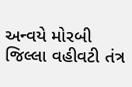અન્વયે મોરબી જિલ્લા વહીવટી તંત્ર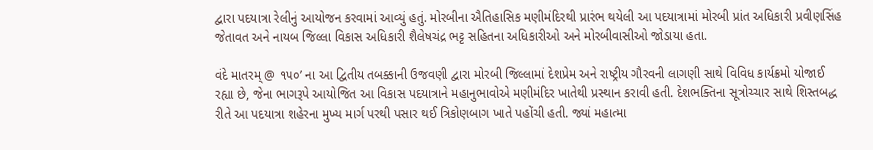દ્વારા પદયાત્રા રેલીનું આયોજન કરવામાં આવ્યું હતું. મોરબીના ઐતિહાસિક મણીમંદિરથી પ્રારંભ થયેલી આ પદયાત્રામાં મોરબી પ્રાંત અધિકારી પ્રવીણસિંહ જેતાવત અને નાયબ જિલ્લા વિકાસ અધિકારી શૈલેષચંદ્ર ભટ્ટ સહિતના અધિકારીઓ અને મોરબીવાસીઓ જોડાયા હતા.

વંદે માતરમ્ @ ૧૫૦’ ના આ દ્વિતીય તબક્કાની ઉજવણી દ્વારા મોરબી જિલ્લામાં દેશપ્રેમ અને રાષ્ટ્રીય ગૌરવની લાગણી સાથે વિવિધ કાર્યક્રમો યોજાઈ રહ્યા છે, જેના ભાગરૂપે આયોજિત આ વિકાસ પદયાત્રાને મહાનુભાવોએ મણીમંદિર ખાતેથી પ્રસ્થાન કરાવી હતી. દેશભક્તિના સૂત્રોચ્ચાર સાથે શિસ્તબદ્ધ રીતે આ પદયાત્રા શહેરના મુખ્ય માર્ગ પરથી પસાર થઈ ત્રિકોણબાગ ખાતે પહોંચી હતી. જ્યાં મહાત્મા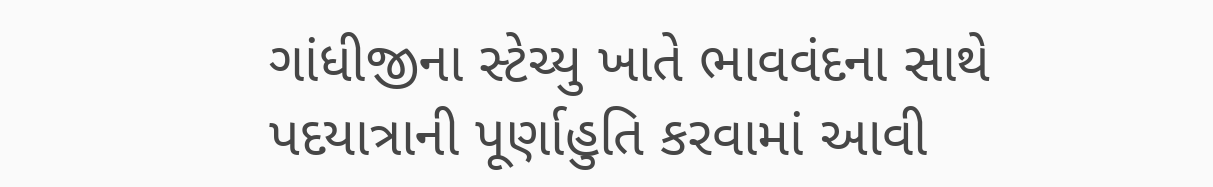ગાંધીજીના સ્ટેચ્યુ ખાતે ભાવવંદના સાથે પદયાત્રાની પૂર્ણાહુતિ કરવામાં આવી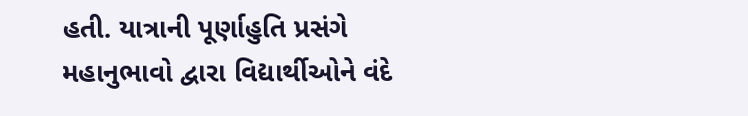હતી. યાત્રાની પૂર્ણાહુતિ પ્રસંગે મહાનુભાવો દ્વારા વિદ્યાર્થીઓને વંદે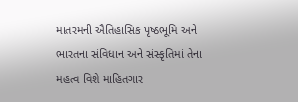માતરમની ઐતિહાસિક પૃષ્ઠભૂમિ અને ભારતના સંવિધાન અને સંસ્કૃતિમાં તેના મહત્વ વિશે માહિતગાર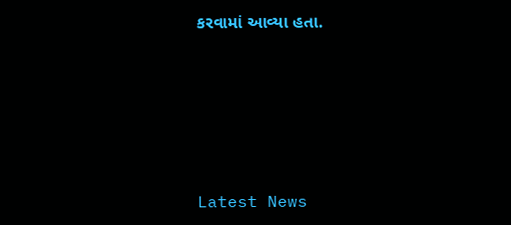કરવામાં આવ્યા હતા.






Latest News